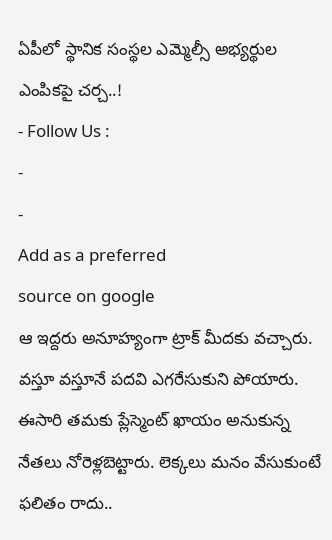ఏపీలో స్థానిక సంస్థల ఎమ్మెల్సీ అభ్యర్థుల ఎంపికపై చర్చ..!
- Follow Us :
-
-
Add as a preferred
source on google
ఆ ఇద్దరు అనూహ్యంగా ట్రాక్ మీదకు వచ్చారు. వస్తూ వస్తూనే పదవి ఎగరేసుకుని పోయారు. ఈసారి తమకు ప్లేస్మెంట్ ఖాయం అనుకున్న నేతలు నోరెళ్లబెట్టారు. లెక్కలు మనం వేసుకుంటే ఫలితం రాదు..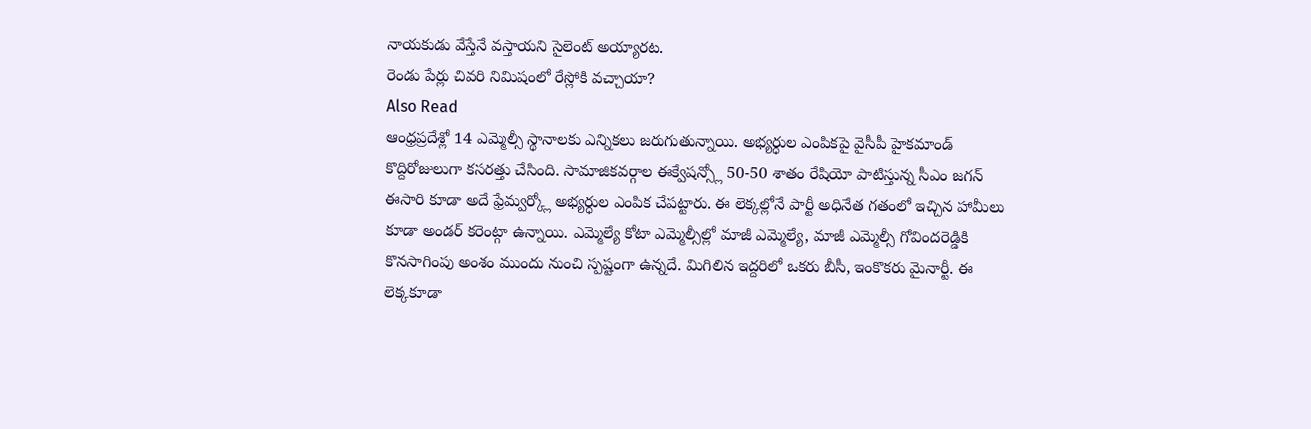నాయకుడు వేస్తేనే వస్తాయని సైలెంట్ అయ్యారట.
రెండు పేర్లు చివరి నిమిషంలో రేస్లోకి వచ్చాయా?
Also Read
ఆంధ్రప్రదేశ్లో 14 ఎమ్మెల్సీ స్థానాలకు ఎన్నికలు జరుగుతున్నాయి. అభ్యర్ధుల ఎంపికపై వైసీపీ హైకమాండ్ కొద్దిరోజులుగా కసరత్తు చేసింది. సామాజికవర్గాల ఈక్వేషన్స్లో 50-50 శాతం రేషియో పాటిస్తున్న సీఎం జగన్ ఈసారి కూడా అదే ఫ్రేమ్వర్క్లో అభ్యర్ధుల ఎంపిక చేపట్టారు. ఈ లెక్కల్లోనే పార్టీ అధినేత గతంలో ఇచ్చిన హామీలు కూడా అండర్ కరెంట్గా ఉన్నాయి. ఎమ్మెల్యే కోటా ఎమ్మెల్సీల్లో మాజీ ఎమ్మెల్యే, మాజీ ఎమ్మెల్సీ గోవిందరెడ్డికి కొనసాగింపు అంశం ముందు నుంచి స్పష్టంగా ఉన్నదే. మిగిలిన ఇద్దరిలో ఒకరు బీసీ, ఇంకొకరు మైనార్టీ. ఈ లెక్కకూడా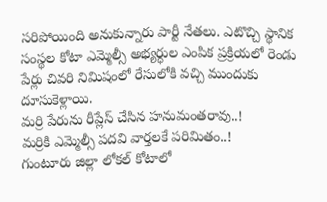సరిపోయింది అనుకున్నారు పార్టీ నేతలు. ఎటొచ్చి స్థానిక సంస్థల కోటా ఎమ్మెల్సీ అభ్యర్ధుల ఎంపిక ప్రక్రియలో రెండు పేర్లు చివరి నిమిషంలో రేసులోకి వచ్చి ముందుకు దూసుకెళ్లాయి.
మర్రి పేరును రీప్లేస్ చేసిన హనుమంతరావు..!
మర్రికి ఎమ్మెల్సీ పదవి వార్తలకే పరిమితం..!
గుంటూరు జిల్లా లోకల్ కోటాలో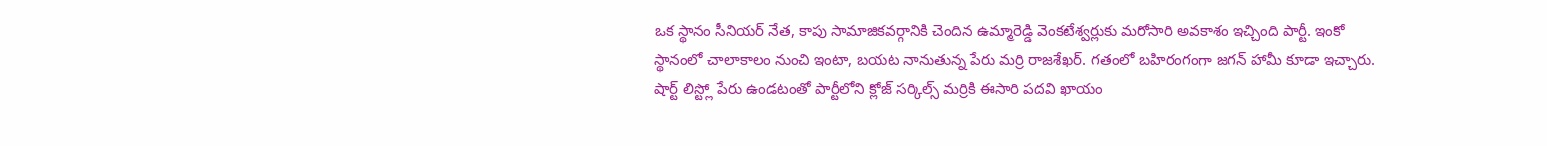ఒక స్థానం సీనియర్ నేత, కాపు సామాజికవర్గానికి చెందిన ఉమ్మారెడ్డి వెంకటేశ్వర్లుకు మరోసారి అవకాశం ఇచ్చింది పార్టీ. ఇంకో స్థానంలో చాలాకాలం నుంచి ఇంటా, బయట నానుతున్న పేరు మర్రి రాజశేఖర్. గతంలో బహిరంగంగా జగన్ హామీ కూడా ఇచ్చారు. షార్ట్ లిస్ట్లో పేరు ఉండటంతో పార్టీలోని క్లోజ్ సర్కిల్స్ మర్రికి ఈసారి పదవి ఖాయం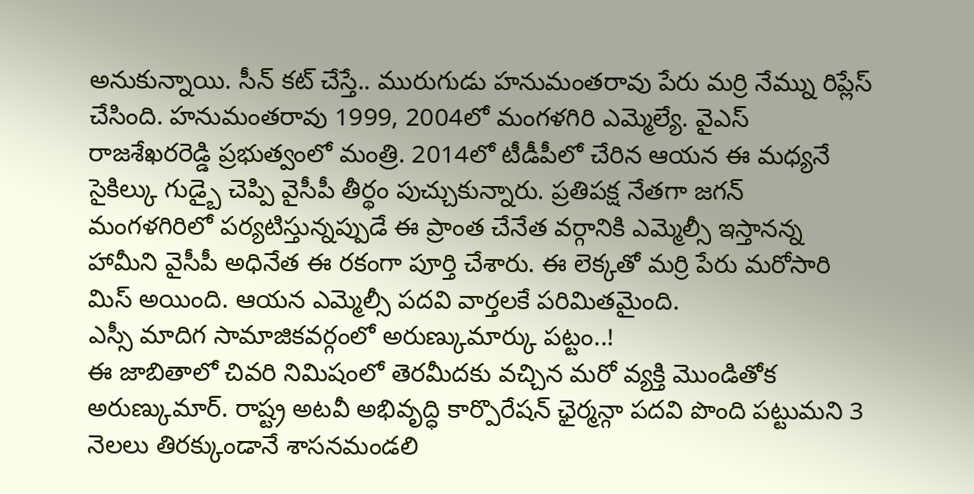అనుకున్నాయి. సీన్ కట్ చేస్తే.. మురుగుడు హనుమంతరావు పేరు మర్రి నేమ్ను రిప్లేస్ చేసింది. హనుమంతరావు 1999, 2004లో మంగళగిరి ఎమ్మెల్యే. వైఎస్ రాజశేఖరరెడ్డి ప్రభుత్వంలో మంత్రి. 2014లో టీడీపీలో చేరిన ఆయన ఈ మధ్యనే సైకిల్కు గుడ్బై చెప్పి వైసీపీ తీర్థం పుచ్చుకున్నారు. ప్రతిపక్ష నేతగా జగన్ మంగళగిరిలో పర్యటిస్తున్నప్పుడే ఈ ప్రాంత చేనేత వర్గానికి ఎమ్మెల్సీ ఇస్తానన్న హామీని వైసీపీ అధినేత ఈ రకంగా పూర్తి చేశారు. ఈ లెక్కతో మర్రి పేరు మరోసారి మిస్ అయింది. ఆయన ఎమ్మెల్సీ పదవి వార్తలకే పరిమితమైంది.
ఎస్సీ మాదిగ సామాజికవర్గంలో అరుణ్కుమార్కు పట్టం..!
ఈ జాబితాలో చివరి నిమిషంలో తెరమీదకు వచ్చిన మరో వ్యక్తి మొండితోక అరుణ్కుమార్. రాష్ట్ర అటవీ అభివృద్ధి కార్పొరేషన్ ఛైర్మన్గా పదవి పొంది పట్టుమని 3 నెలలు తిరక్కుండానే శాసనమండలి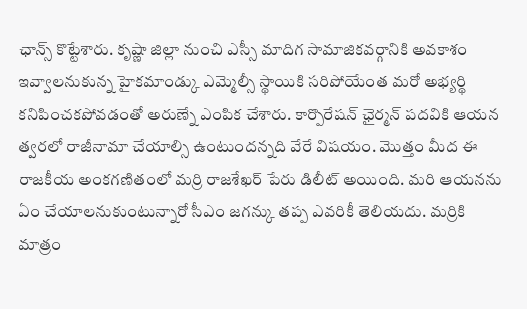ఛాన్స్ కొట్టేశారు. కృష్ణా జిల్లా నుంచి ఎస్సీ మాదిగ సామాజికవర్గానికి అవకాశం ఇవ్వాలనుకున్న హైకమాండ్కు ఎమ్మెల్సీ స్థాయికి సరిపోయేంత మరో అభ్యర్థి కనిపించకపోవడంతో అరుణ్నే ఎంపిక చేశారు. కార్పొరేషన్ ఛైర్మన్ పదవికి ఆయన త్వరలో రాజీనామా చేయాల్సి ఉంటుందన్నది వేరే విషయం. మొత్తం మీద ఈ రాజకీయ అంకగణితంలో మర్రి రాజశేఖర్ పేరు డిలీట్ అయింది. మరి ఆయనను ఏం చేయాలనుకుంటున్నారో సీఎం జగన్కు తప్ప ఎవరికీ తెలియదు. మర్రికి మాత్రం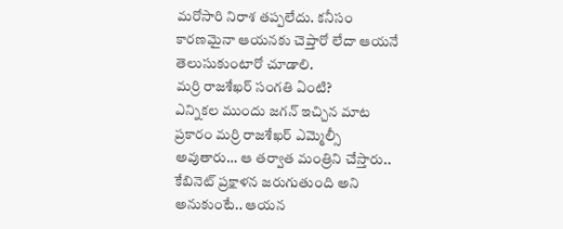మరోసారి నిరాశ తప్పలేదు. కనీసం కారణమైనా ఆయనకు చెప్తారో లేదా ఆయనే తెలుసుకుంటారో చూడాలి.
మర్రి రాజశేఖర్ సంగతి ఏంటి?
ఎన్నికల ముందు జగన్ ఇచ్చిన మాట ప్రకారం మర్రి రాజశేఖర్ ఎమ్మెల్సీ అవుతారు… ఆ తర్వాత మంత్రిని చేస్తారు.. కేబినెట్ ప్రక్షాళన జరుగుతుంది అని అనుకుంటే.. ఆయన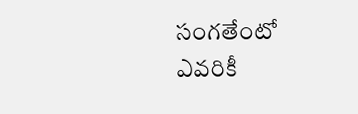సంగతేంటో ఎవరికీ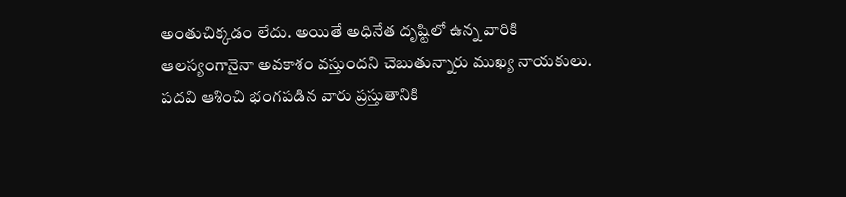అంతుచిక్కడం లేదు. అయితే అధినేత దృష్టిలో ఉన్న వారికి ఆలస్యంగానైనా అవకాశం వస్తుందని చెబుతున్నారు ముఖ్య నాయకులు. పదవి ఆశించి భంగపడిన వారు ప్రస్తుతానికి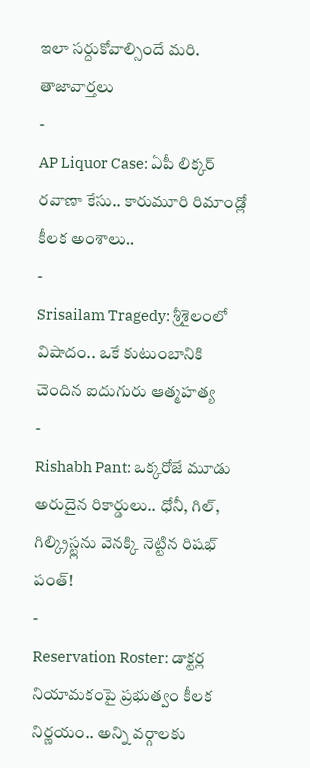ఇలా సర్దుకోవాల్సిందే మరి.
తాజావార్తలు
-
AP Liquor Case: ఏపీ లిక్కర్ రవాణా కేసు.. కారుమూరి రిమాండ్లో కీలక అంశాలు..
-
Srisailam Tragedy: శ్రీశైలంలో విషాదం.. ఒకే కుటుంబానికి చెందిన ఐదుగురు ఆత్మహత్య
-
Rishabh Pant: ఒక్కరోజే మూడు అరుదైన రికార్డులు.. ధోనీ, గిల్, గిల్క్రిస్ట్లను వెనక్కి నెట్టిన రిషభ్ పంత్!
-
Reservation Roster: డాక్టర్ల నియామకంపై ప్రభుత్వం కీలక నిర్ణయం.. అన్ని వర్గాలకు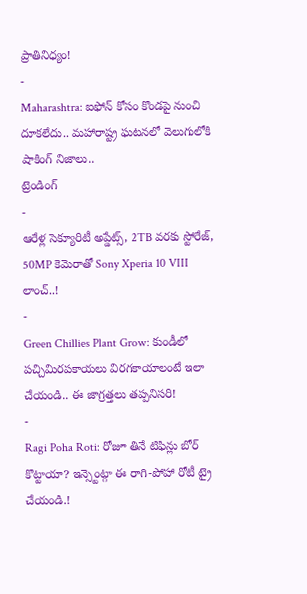ప్రాతినిధ్యం!
-
Maharashtra: ఐఫోన్ కోసం కొండపై నుంచి దూకలేదు.. మహారాష్ట్ర ఘటనలో వెలుగులోకి షాకింగ్ నిజాలు..
ట్రెండింగ్
-
ఆరేళ్ల సెక్యూరిటీ అప్డేట్స్, 2TB వరకు స్టోరేజ్, 50MP కెమెరాతో Sony Xperia 10 VIII లాంచ్..!
-
Green Chillies Plant Grow: కుండీలో పచ్చిమిరపకాయలు విరగకాయాలంటే ఇలా చేయండి.. ఈ జాగ్రత్తలు తప్పనిసరి!
-
Ragi Poha Roti: రోజూ తినే టిఫిన్లు బోర్ కొట్టాయా? ఇన్స్టెంట్గా ఈ రాగి-పోహా రోటీ ట్రై చేయండి.!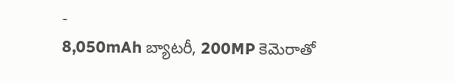-
8,050mAh బ్యాటరీ, 200MP కెమెరాతో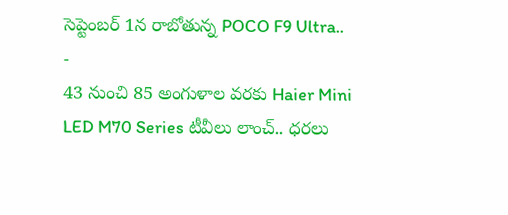సెప్టెంబర్ 1న రాబోతున్న POCO F9 Ultra..
-
43 నుంచి 85 అంగుళాల వరకు Haier Mini LED M70 Series టీవీలు లాంచ్.. ధరలు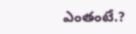ఎంతంటే.?